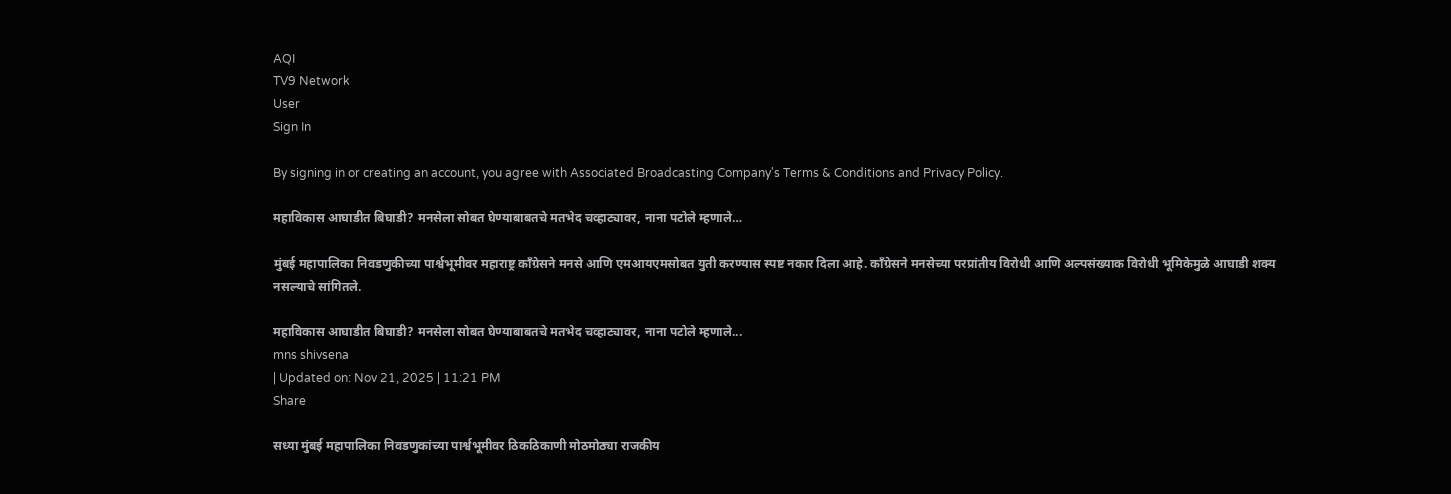AQI
TV9 Network
User
Sign In

By signing in or creating an account, you agree with Associated Broadcasting Company's Terms & Conditions and Privacy Policy.

महाविकास आघाडीत बिघाडी? मनसेला सोबत घेण्याबाबतचे मतभेद चव्हाट्यावर, नाना पटोले म्हणाले…

मुंबई महापालिका निवडणुकीच्या पार्श्वभूमीवर महाराष्ट्र काँग्रेसने मनसे आणि एमआयएमसोबत युती करण्यास स्पष्ट नकार दिला आहे. काँग्रेसने मनसेच्या परप्रांतीय विरोधी आणि अल्पसंख्याक विरोधी भूमिकेमुळे आघाडी शक्य नसल्याचे सांगितले.

महाविकास आघाडीत बिघाडी? मनसेला सोबत घेण्याबाबतचे मतभेद चव्हाट्यावर, नाना पटोले म्हणाले...
mns shivsena
| Updated on: Nov 21, 2025 | 11:21 PM
Share

सध्या मुंबई महापालिका निवडणुकांच्या पार्श्वभूमीवर ठिकठिकाणी मोठमोठ्या राजकीय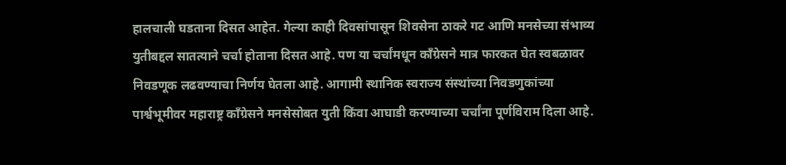हालचाली घडताना दिसत आहेत. गेल्या काही दिवसांपासून शिवसेना ठाकरे गट आणि मनसेच्या संभाव्य युतीबद्दल सातत्याने चर्चा होताना दिसत आहे. पण या चर्चांमधून काँग्रेसने मात्र फारकत घेत स्वबळावर निवडणूक लढवण्याचा निर्णय घेतला आहे. आगामी स्थानिक स्वराज्य संस्थांच्या निवडणुकांच्या पार्श्वभूमीवर महाराष्ट्र काँग्रेसने मनसेसोबत युती किंवा आघाडी करण्याच्या चर्चांना पूर्णविराम दिला आहे.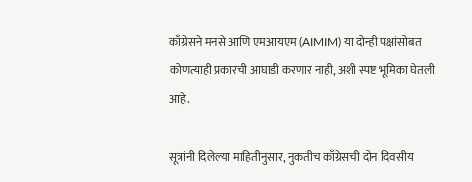काँग्रेसने मनसे आणि एमआयएम (AIMIM) या दोन्ही पक्षांसोबत कोणत्याही प्रकारची आघाडी करणार नाही, अशी स्पष्ट भूमिका घेतली आहे.

सूत्रांनी दिलेल्या माहितीनुसार, नुकतीच काँग्रेसची दोन दिवसीय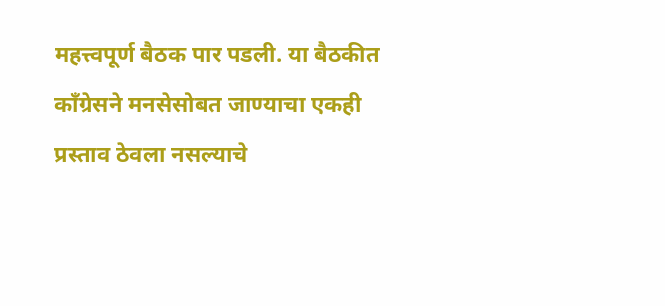महत्त्वपूर्ण बैठक पार पडली. या बैठकीत काँग्रेसने मनसेसोबत जाण्याचा एकही प्रस्ताव ठेवला नसल्याचे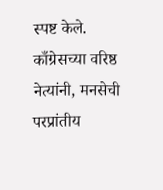स्पष्ट केले. काँग्रेसच्या वरिष्ठ नेत्यांनी, मनसेची परप्रांतीय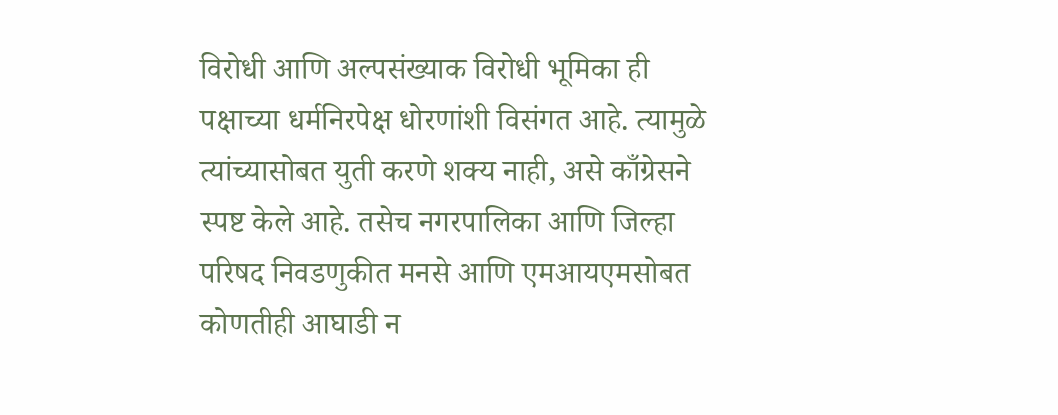विरोधी आणि अल्पसंख्याक विरोधी भूमिका ही पक्षाच्या धर्मनिरपेक्ष धोरणांशी विसंगत आहे. त्यामुळे त्यांच्यासोबत युती करणे शक्य नाही, असे काँग्रेसने स्पष्ट केले आहे. तसेच नगरपालिका आणि जिल्हा परिषद निवडणुकीत मनसे आणि एमआयएमसोबत कोणतीही आघाडी न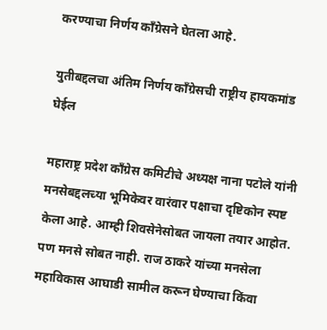करण्याचा निर्णय काँग्रेसने घेतला आहे.

युतीबद्दलचा अंतिम निर्णय काँग्रेसची राष्ट्रीय हायकमांड घेईल

महाराष्ट्र प्रदेश काँग्रेस कमिटीचे अध्यक्ष नाना पटोले यांनी मनसेबद्दलच्या भूमिकेवर वारंवार पक्षाचा दृष्टिकोन स्पष्ट केला आहे. आम्ही शिवसेनेसोबत जायला तयार आहोत. पण मनसे सोबत नाही. राज ठाकरे यांच्या मनसेला महाविकास आघाडी सामील करून घेण्याचा किंवा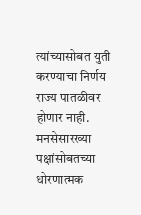त्यांच्यासोबत युती करण्याचा निर्णय राज्य पातळीवर होणार नाही. मनसेसारख्या पक्षांसोबतच्या धोरणात्मक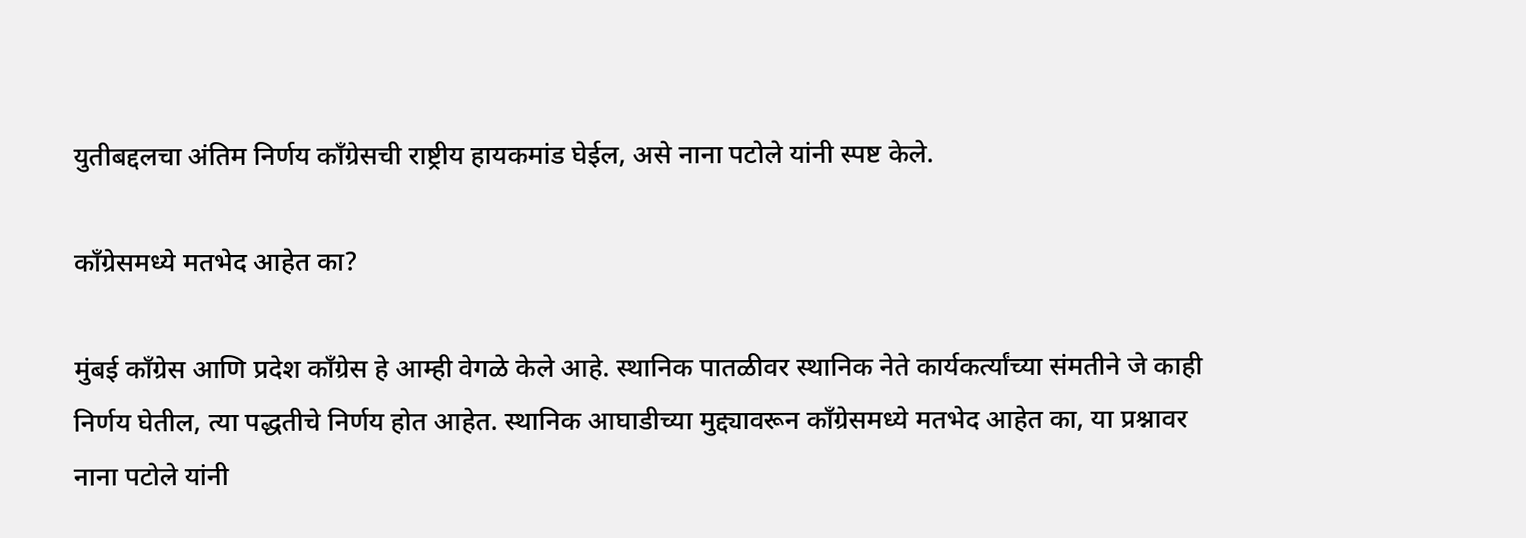युतीबद्दलचा अंतिम निर्णय काँग्रेसची राष्ट्रीय हायकमांड घेईल, असे नाना पटोले यांनी स्पष्ट केले.

काँग्रेसमध्ये मतभेद आहेत का?

मुंबई काँग्रेस आणि प्रदेश काँग्रेस हे आम्ही वेगळे केले आहे. स्थानिक पातळीवर स्थानिक नेते कार्यकर्त्यांच्या संमतीने जे काही निर्णय घेतील, त्या पद्धतीचे निर्णय होत आहेत. स्थानिक आघाडीच्या मुद्द्यावरून काँग्रेसमध्ये मतभेद आहेत का, या प्रश्नावर नाना पटोले यांनी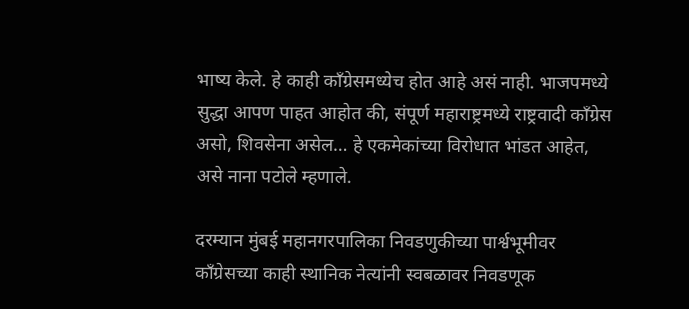भाष्य केले. हे काही काँग्रेसमध्येच होत आहे असं नाही. भाजपमध्ये सुद्धा आपण पाहत आहोत की, संपूर्ण महाराष्ट्रमध्ये राष्ट्रवादी काँग्रेस असो, शिवसेना असेल… हे एकमेकांच्या विरोधात भांडत आहेत, असे नाना पटोले म्हणाले.

दरम्यान मुंबई महानगरपालिका निवडणुकीच्या पार्श्वभूमीवर काँग्रेसच्या काही स्थानिक नेत्यांनी स्वबळावर निवडणूक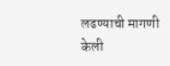लढण्याची मागणी केली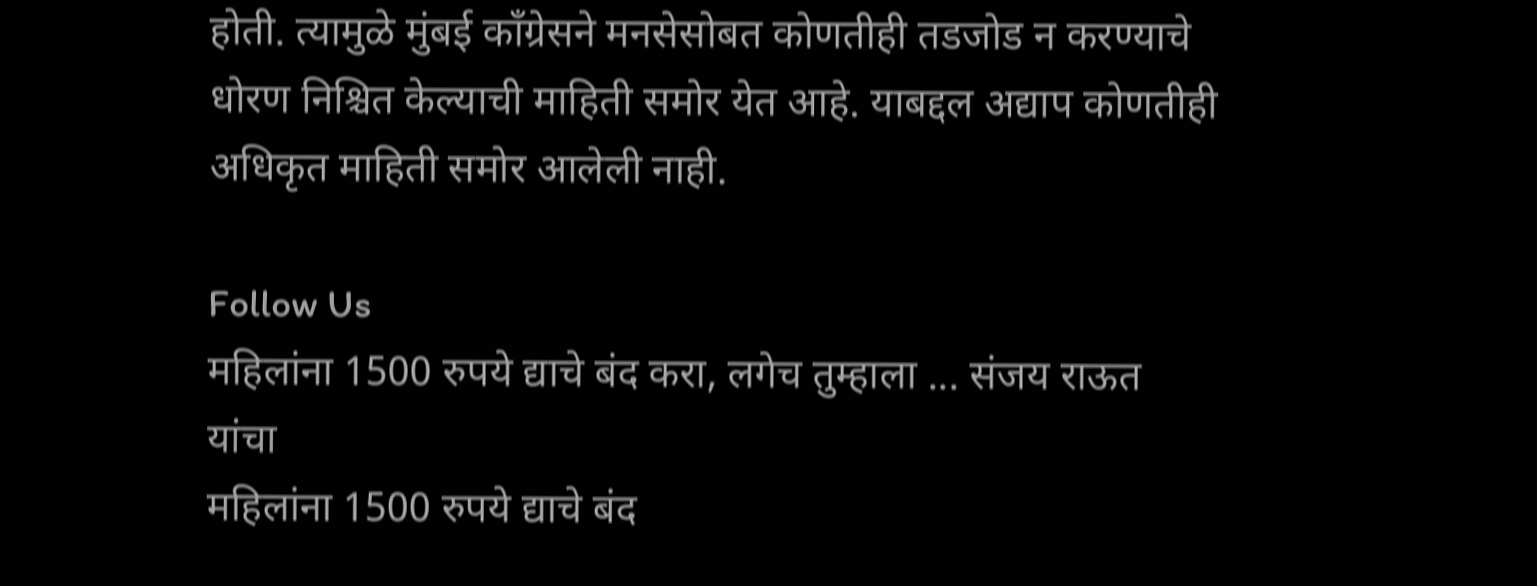होती. त्यामुळे मुंबई काँग्रेसने मनसेसोबत कोणतीही तडजोड न करण्याचे धोरण निश्चित केल्याची माहिती समोर येत आहे. याबद्दल अद्याप कोणतीही अधिकृत माहिती समोर आलेली नाही.

Follow Us
महिलांना 1500 रुपये द्याचे बंद करा, लगेच तुम्हाला ... संजय राऊत यांचा
महिलांना 1500 रुपये द्याचे बंद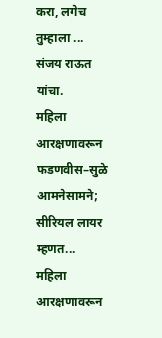करा, लगेच तुम्हाला ... संजय राऊत यांचा.
महिला आरक्षणावरून फडणवीस–सुळे आमनेसामने; सीरियल लायर म्हणत...
महिला आरक्षणावरून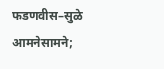फडणवीस–सुळे आमनेसामने;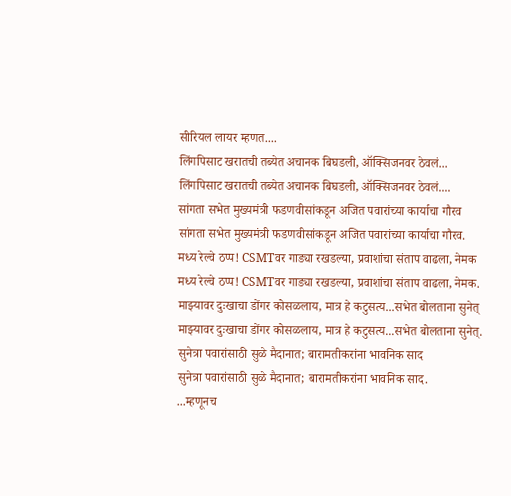सीरियल लायर म्हणत....
लिंगपिसाट खरातची तब्येत अचानक बिघडली, ऑक्सिजनवर ठेवलं...
लिंगपिसाट खरातची तब्येत अचानक बिघडली, ऑक्सिजनवर ठेवलं....
सांगता सभेत मुख्यमंत्री फडणवीसांकडून अजित पवारांच्या कार्याचा गौरव
सांगता सभेत मुख्यमंत्री फडणवीसांकडून अजित पवारांच्या कार्याचा गौरव.
मध्य रेल्वे ठप्प! CSMTवर गाड्या रखडल्या, प्रवाशांचा संताप वाढला, नेमक
मध्य रेल्वे ठप्प! CSMTवर गाड्या रखडल्या, प्रवाशांचा संताप वाढला, नेमक.
माझ्यावर दुःखाचा डोंगर कोसळलाय, मात्र हे कटुसत्य...सभेत बोलताना सुनेत्
माझ्यावर दुःखाचा डोंगर कोसळलाय, मात्र हे कटुसत्य...सभेत बोलताना सुनेत्.
सुनेत्रा पवारांसाठी सुळे मैदानात; बारामतीकरांना भावनिक साद
सुनेत्रा पवारांसाठी सुळे मैदानात; बारामतीकरांना भावनिक साद.
...म्हणूनच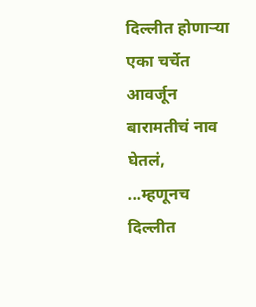दिल्लीत होणाऱ्या एका चर्चेत आवर्जून बारामतीचं नाव घेतलं,
...म्हणूनच दिल्लीत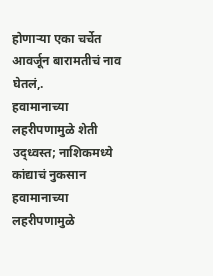होणाऱ्या एका चर्चेत आवर्जून बारामतीचं नाव घेतलं,.
हवामानाच्या लहरीपणामुळे शेती उद्ध्वस्त; नाशिकमध्ये कांद्याचं नुकसान
हवामानाच्या लहरीपणामुळे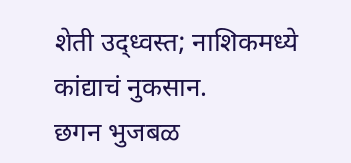शेती उद्ध्वस्त; नाशिकमध्ये कांद्याचं नुकसान.
छगन भुजबळ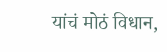यांचं मोठं विधान,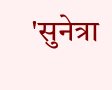'सुनेत्रा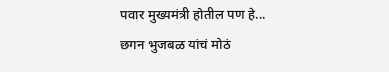पवार मुख्यमंत्री होतील पण हे...
छगन भुजबळ यांचं मोठं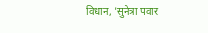विधान, 'सुनेत्रा पवार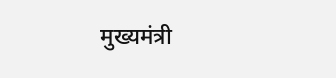मुख्यमंत्री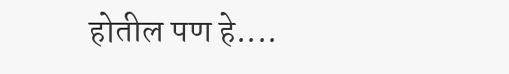होतील पण हे....